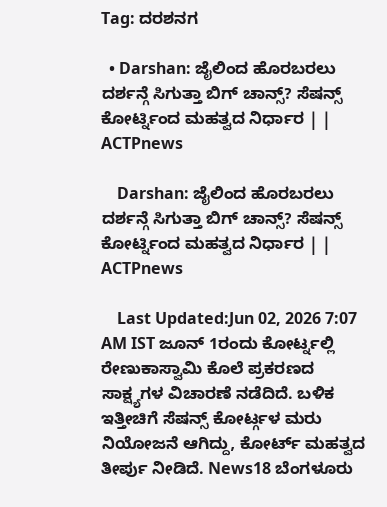Tag: ದರಶನಗ

  • Darshan: ಜೈಲಿಂದ ಹೊರಬರಲು ದರ್ಶನ್ಗೆ ಸಿಗುತ್ತಾ ಬಿಗ್ ಚಾನ್ಸ್? ಸೆಷನ್ಸ್ ಕೋರ್ಟ್ನಿಂದ ಮಹತ್ವದ ನಿರ್ಧಾರ | | ACTPnews

    Darshan: ಜೈಲಿಂದ ಹೊರಬರಲು ದರ್ಶನ್ಗೆ ಸಿಗುತ್ತಾ ಬಿಗ್ ಚಾನ್ಸ್? ಸೆಷನ್ಸ್ ಕೋರ್ಟ್ನಿಂದ ಮಹತ್ವದ ನಿರ್ಧಾರ | | ACTPnews

    Last Updated:Jun 02, 2026 7:07 AM IST ಜೂನ್ 1ರಂದು ಕೋರ್ಟ್ನಲ್ಲಿ ರೇಣುಕಾಸ್ವಾಮಿ ಕೊಲೆ ಪ್ರಕರಣದ ಸಾಕ್ಷ್ಯಗಳ ವಿಚಾರಣೆ ನಡೆದಿದೆ. ಬಳಿಕ ಇತ್ತೀಚಿಗೆ ಸೆಷನ್ಸ್ ಕೋರ್ಟ್ಗಳ ಮರು ನಿಯೋಜನೆ ಆಗಿದ್ದು, ಕೋರ್ಟ್ ಮಹತ್ವದ ತೀರ್ಪು ನೀಡಿದೆ. News18 ಬೆಂಗಳೂರು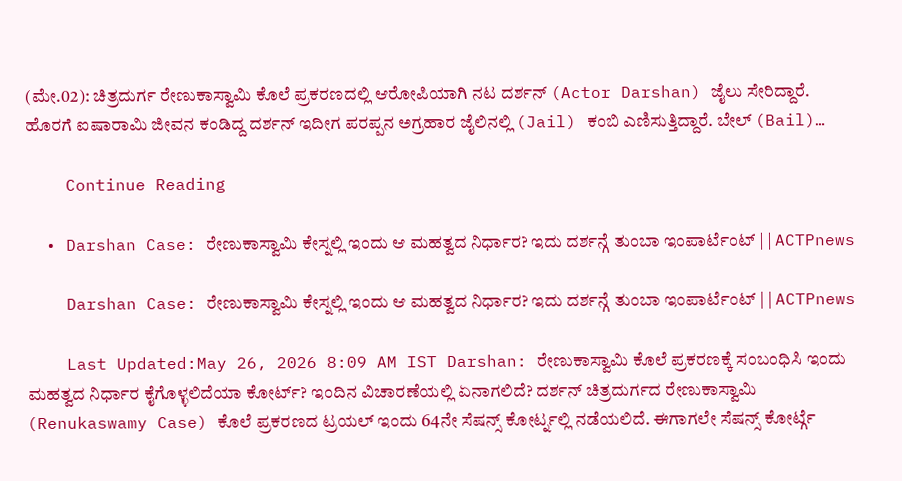(ಮೇ.02): ಚಿತ್ರದುರ್ಗ ರೇಣುಕಾಸ್ವಾಮಿ ಕೊಲೆ ಪ್ರಕರಣದಲ್ಲಿ ಆರೋಪಿಯಾಗಿ ನಟ ದರ್ಶನ್ (Actor Darshan) ಜೈಲು ಸೇರಿದ್ದಾರೆ. ಹೊರಗೆ ಐಷಾರಾಮಿ ಜೀವನ ಕಂಡಿದ್ದ ದರ್ಶನ್ ಇದೀಗ ಪರಪ್ಪನ ಅಗ್ರಹಾರ ಜೈಲಿನಲ್ಲಿ (Jail) ಕಂಬಿ ಎಣಿಸುತ್ತಿದ್ದಾರೆ. ಬೇಲ್ (Bail)…

    Continue Reading

  • Darshan Case: ರೇಣುಕಾಸ್ವಾಮಿ ಕೇಸ್ನಲ್ಲಿ ಇಂದು ಆ ಮಹತ್ವದ ನಿರ್ಧಾರ? ಇದು ದರ್ಶನ್ಗೆ ತುಂಬಾ ಇಂಪಾರ್ಟೆಂಟ್ | | ACTPnews

    Darshan Case: ರೇಣುಕಾಸ್ವಾಮಿ ಕೇಸ್ನಲ್ಲಿ ಇಂದು ಆ ಮಹತ್ವದ ನಿರ್ಧಾರ? ಇದು ದರ್ಶನ್ಗೆ ತುಂಬಾ ಇಂಪಾರ್ಟೆಂಟ್ | | ACTPnews

    Last Updated:May 26, 2026 8:09 AM IST Darshan: ರೇಣುಕಾಸ್ವಾಮಿ ಕೊಲೆ ಪ್ರಕರಣಕ್ಕೆ ಸಂಬಂಧಿಸಿ ಇಂದು ಮಹತ್ವದ ನಿರ್ಧಾರ ಕೈಗೊಳ್ಳಲಿದೆಯಾ ಕೋರ್ಟ್? ಇಂದಿನ ವಿಚಾರಣೆಯಲ್ಲಿ ಏನಾಗಲಿದೆ? ದರ್ಶನ್ ಚಿತ್ರದುರ್ಗದ ರೇಣುಕಾಸ್ವಾಮಿ (Renukaswamy Case) ಕೊಲೆ ಪ್ರಕರಣದ ಟ್ರಯಲ್ ಇಂದು 64ನೇ ಸೆಷನ್ಸ್ ಕೋರ್ಟ್ನಲ್ಲಿ ನಡೆಯಲಿದೆ. ಈಗಾಗಲೇ ಸೆಷನ್ಸ್ ಕೋರ್ಟ್ಗೆ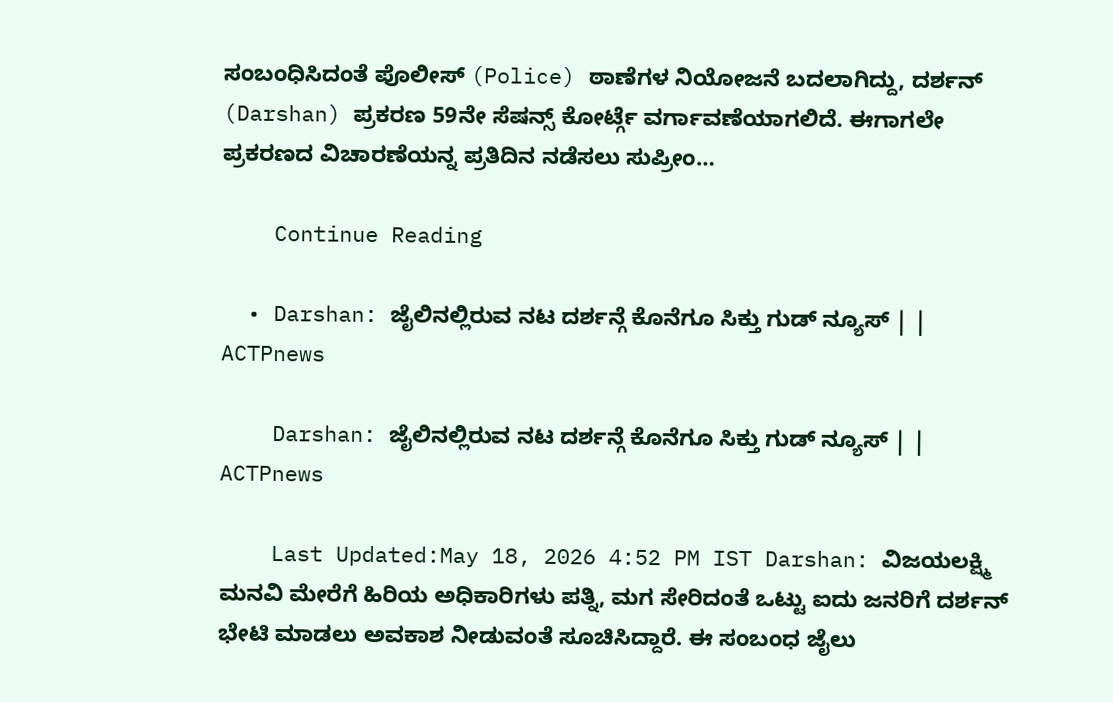ಸಂಬಂಧಿಸಿದಂತೆ ಪೊಲೀಸ್ (Police) ಠಾಣೆಗಳ ನಿಯೋಜನೆ ಬದಲಾಗಿದ್ದು, ದರ್ಶನ್ (Darshan) ಪ್ರಕರಣ 59ನೇ ಸೆಷನ್ಸ್ ಕೋರ್ಟ್ಗೆ ವರ್ಗಾವಣೆಯಾಗಲಿದೆ. ಈಗಾಗಲೇ ಪ್ರಕರಣದ ವಿಚಾರಣೆಯನ್ನ ಪ್ರತಿದಿನ ನಡೆಸಲು ಸುಪ್ರೀಂ…

    Continue Reading

  • Darshan: ಜೈಲಿನಲ್ಲಿರುವ ನಟ ದರ್ಶನ್ಗೆ ಕೊನೆಗೂ ಸಿಕ್ತು ಗುಡ್ ನ್ಯೂಸ್ | | ACTPnews

    Darshan: ಜೈಲಿನಲ್ಲಿರುವ ನಟ ದರ್ಶನ್ಗೆ ಕೊನೆಗೂ ಸಿಕ್ತು ಗುಡ್ ನ್ಯೂಸ್ | | ACTPnews

    Last Updated:May 18, 2026 4:52 PM IST Darshan: ವಿಜಯಲಕ್ಷ್ಮಿ ಮನವಿ ಮೇರೆಗೆ ಹಿರಿಯ ಅಧಿಕಾರಿಗಳು ಪತ್ನಿ, ಮಗ ಸೇರಿದಂತೆ ಒಟ್ಟು ಐದು ಜನರಿಗೆ ದರ್ಶನ್ ಭೇಟಿ ಮಾಡಲು ಅವಕಾಶ ನೀಡುವಂತೆ ಸೂಚಿಸಿದ್ದಾರೆ. ಈ ಸಂಬಂಧ ಜೈಲು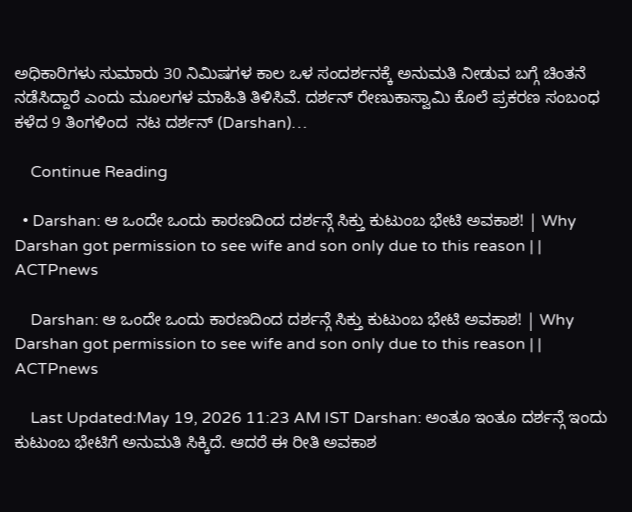ಅಧಿಕಾರಿಗಳು ಸುಮಾರು 30 ನಿಮಿಷಗಳ ಕಾಲ ಒಳ ಸಂದರ್ಶನಕ್ಕೆ ಅನುಮತಿ ನೀಡುವ ಬಗ್ಗೆ ಚಿಂತನೆ ನಡೆಸಿದ್ದಾರೆ ಎಂದು ಮೂಲಗಳ ಮಾಹಿತಿ ತಿಳಿಸಿವೆ. ದರ್ಶನ್ ರೇಣುಕಾಸ್ವಾಮಿ ಕೊಲೆ‌ ಪ್ರಕರಣ ಸಂಬಂಧ ಕಳೆದ 9 ತಿಂಗಳಿಂದ  ನಟ ದರ್ಶನ್ (Darshan)…

    Continue Reading

  • Darshan: ಆ ಒಂದೇ ಒಂದು ಕಾರಣದಿಂದ ದರ್ಶನ್ಗೆ ಸಿಕ್ತು ಕುಟುಂಬ ಭೇಟಿ ಅವಕಾಶ! | Why Darshan got permission to see wife and son only due to this reason | | ACTPnews

    Darshan: ಆ ಒಂದೇ ಒಂದು ಕಾರಣದಿಂದ ದರ್ಶನ್ಗೆ ಸಿಕ್ತು ಕುಟುಂಬ ಭೇಟಿ ಅವಕಾಶ! | Why Darshan got permission to see wife and son only due to this reason | | ACTPnews

    Last Updated:May 19, 2026 11:23 AM IST Darshan: ಅಂತೂ ಇಂತೂ ದರ್ಶನ್ಗೆ ಇಂದು ಕುಟುಂಬ ಭೇಟಿಗೆ ಅನುಮತಿ ಸಿಕ್ಕಿದೆ. ಆದರೆ ಈ ರೀತಿ ಅವಕಾಶ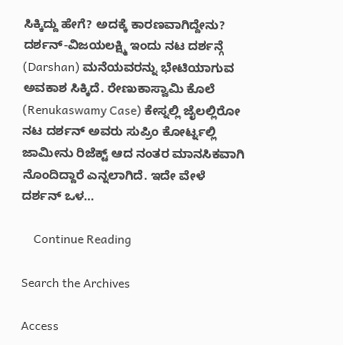ಸಿಕ್ಕಿದ್ದು ಹೇಗೆ? ಅದಕ್ಕೆ ಕಾರಣವಾಗಿದ್ದೇನು? ದರ್ಶನ್-ವಿಜಯಲಕ್ಷ್ಮಿ ಇಂದು ನಟ ದರ್ಶನ್ಗೆ (Darshan) ಮನೆಯವರನ್ನು ಭೇಟಿಯಾಗುವ ಅವಕಾಶ ಸಿಕ್ಕಿದೆ. ರೇಣುಕಾಸ್ವಾಮಿ ಕೊಲೆ  (Renukaswamy Case) ಕೇಸ್ನಲ್ಲಿ ಜೈಲಲ್ಲಿರೋ ನಟ ದರ್ಶನ್ ಅವರು ಸುಪ್ರಿಂ ಕೋರ್ಟ್ನಲ್ಲಿ ಜಾಮೀನು ರಿಜೆಕ್ಟ್ ಆದ ನಂತರ ಮಾನಸಿಕವಾಗಿ ನೊಂದಿದ್ದಾರೆ ಎನ್ನಲಾಗಿದೆ. ಇದೇ ವೇಳೆ ದರ್ಶನ್ ಒಳ…

    Continue Reading

Search the Archives

Access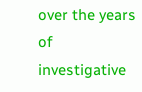over the years of investigative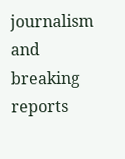journalism and breaking reports